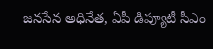జనసేన అధినేత, ఏపీ డిప్యూటీ సీఎం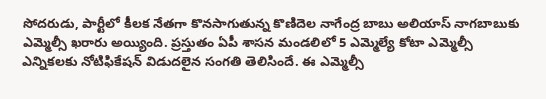సోదరుడు, పార్టీలో కీలక నేతగా కొనసాగుతున్న కొణిదెల నాగేంద్ర బాబు అలియాస్ నాగబాబుకు ఎమ్మెల్సీ ఖరారు అయ్యింది. ప్రస్తుతం ఏపీ శాసన మండలిలో 5 ఎమ్మెల్యే కోటా ఎమ్మెల్సీ ఎన్నికలకు నోటిఫికేషన్ విడుదలైన సంగతి తెలిసిందే. ఈ ఎమ్మెల్సీ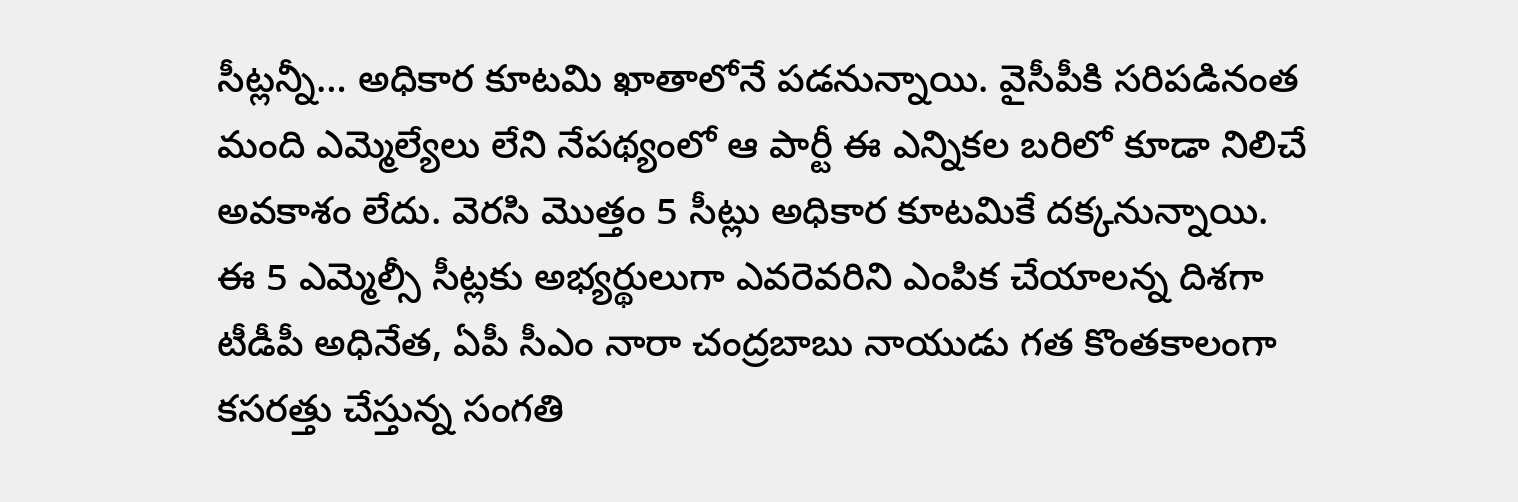సీట్లన్నీ… అధికార కూటమి ఖాతాలోనే పడనున్నాయి. వైసీపీకి సరిపడినంత మంది ఎమ్మెల్యేలు లేని నేపథ్యంలో ఆ పార్టీ ఈ ఎన్నికల బరిలో కూడా నిలిచే అవకాశం లేదు. వెరసి మొత్తం 5 సీట్లు అధికార కూటమికే దక్కనున్నాయి.
ఈ 5 ఎమ్మెల్సీ సీట్లకు అభ్యర్థులుగా ఎవరెవరిని ఎంపిక చేయాలన్న దిశగా టీడీపీ అధినేత, ఏపీ సీఎం నారా చంద్రబాబు నాయుడు గత కొంతకాలంగా కసరత్తు చేస్తున్న సంగతి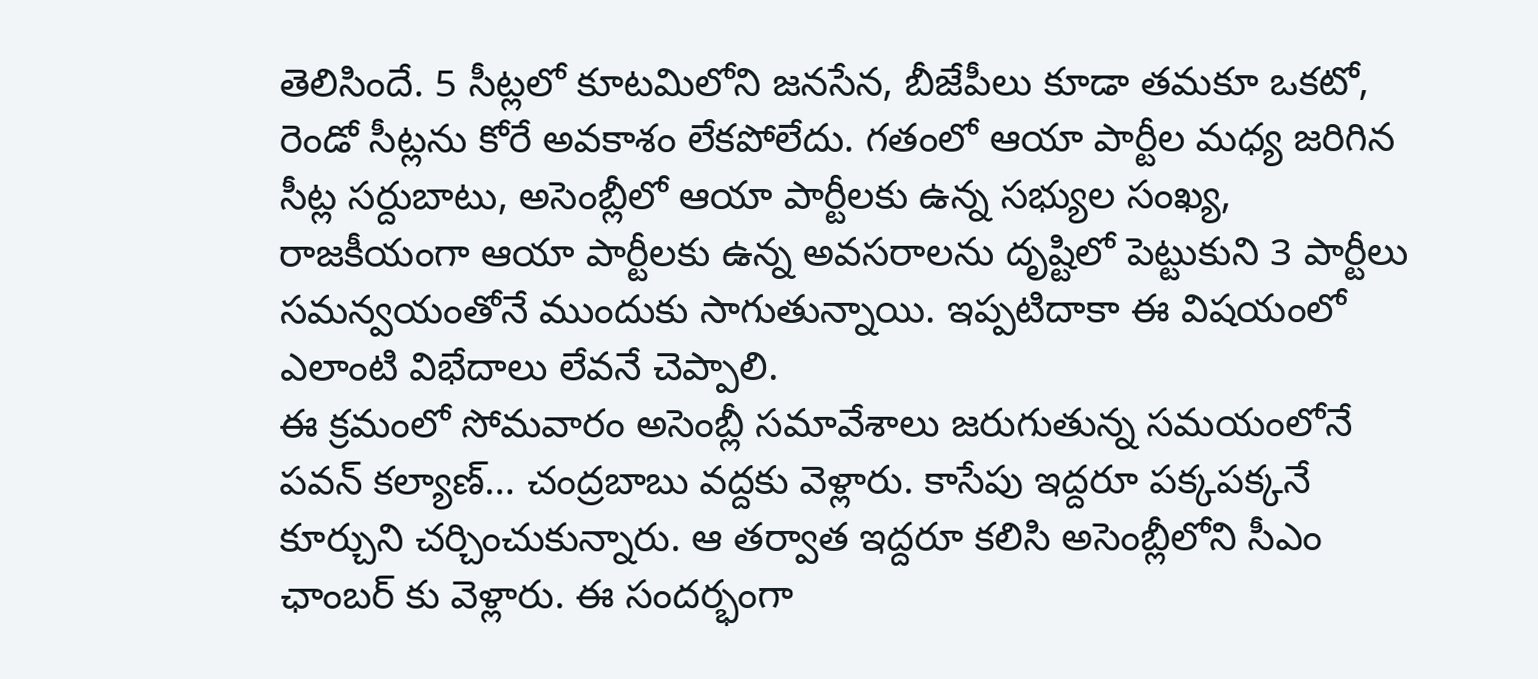తెలిసిందే. 5 సీట్లలో కూటమిలోని జనసేన, బీజేపీలు కూడా తమకూ ఒకటో, రెండో సీట్లను కోరే అవకాశం లేకపోలేదు. గతంలో ఆయా పార్టీల మధ్య జరిగిన సీట్ల సర్దుబాటు, అసెంబ్లీలో ఆయా పార్టీలకు ఉన్న సభ్యుల సంఖ్య, రాజకీయంగా ఆయా పార్టీలకు ఉన్న అవసరాలను దృష్టిలో పెట్టుకుని 3 పార్టీలు సమన్వయంతోనే ముందుకు సాగుతున్నాయి. ఇప్పటిదాకా ఈ విషయంలో ఎలాంటి విభేదాలు లేవనే చెప్పాలి.
ఈ క్రమంలో సోమవారం అసెంబ్లీ సమావేశాలు జరుగుతున్న సమయంలోనే పవన్ కల్యాణ్… చంద్రబాబు వద్దకు వెళ్లారు. కాసేపు ఇద్దరూ పక్కపక్కనే కూర్చుని చర్చించుకున్నారు. ఆ తర్వాత ఇద్దరూ కలిసి అసెంబ్లీలోని సీఎం ఛాంబర్ కు వెళ్లారు. ఈ సందర్భంగా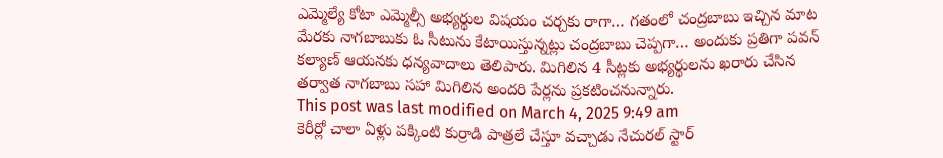ఎమ్మెల్యే కోటా ఎమ్మెల్సీ అభ్యర్థుల విషయం చర్చకు రాగా… గతంలో చంద్రబాబు ఇచ్చిన మాట మేరకు నాగబాబుకు ఓ సీటును కేటాయిస్తున్నట్లు చంద్రబాబు చెప్పగా… అందుకు ప్రతిగా పవన్ కల్యాణ్ ఆయనకు ధన్యవాదాలు తెలిపారు. మిగిలిన 4 సీట్లకు అభ్యర్థులను ఖరారు చేసిన తర్వాత నాగబాబు సహా మిగిలిన అందరి పేర్లను ప్రకటించనున్నారు.
This post was last modified on March 4, 2025 9:49 am
కెరీర్లో చాలా ఏళ్లు పక్కింటి కుర్రాడి పాత్రలే చేస్తూ వచ్చాడు నేచురల్ స్టార్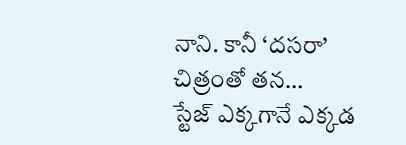నాని. కానీ ‘దసరా’ చిత్రంతో తన…
స్టేజ్ ఎక్కగానే ఎక్కడ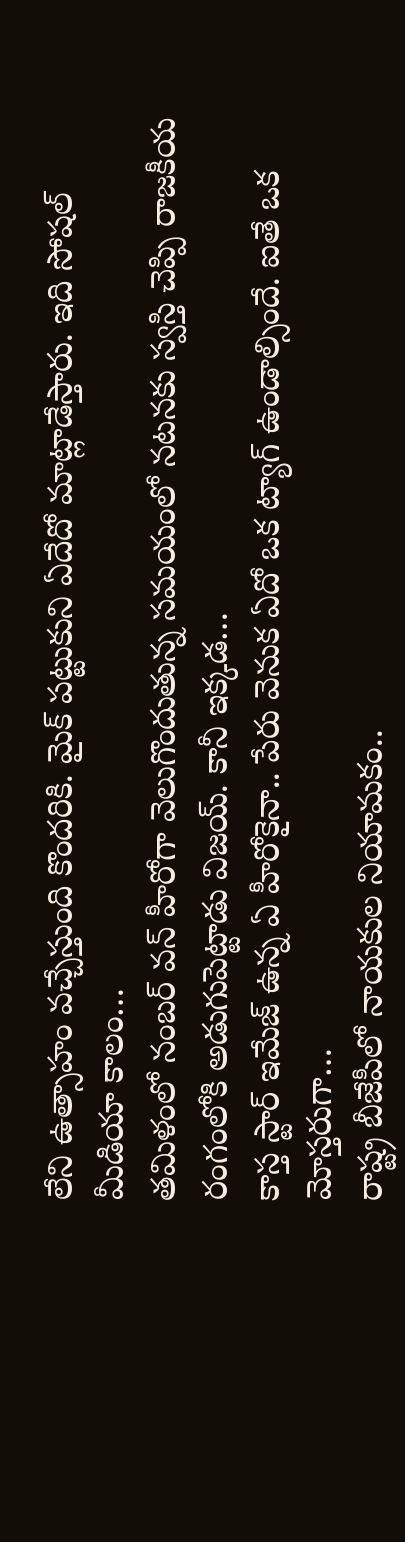లేని ఉత్సాహం వచ్చేస్తుంది కొందరికి. మైక్ పట్టుకుని ఏదేదో మాట్లాడేస్తారు. ఇది సోషల్ మీడియా కాలం…
తమిళంలో నంబర్ వన్ హీరోగా వెలుగొందుతున్న సమయంలో నటనకు స్వస్తి చెప్పి రాజకీయ రంగంలోకి అడుగుపెట్టాడు విజయ్. కానీ ఇక్కడ…
కాస్త స్టార్ ఇమేజ్ ఉన్న ఏ హీరోకైనా.. పేరు వెనుక ఏదో ఒక ట్యాగ్ ఉండాల్సిందే. ఐతే ఒక మోస్తరుగా…
రాష్ట్ర బీజేపీలో నాయకుల నియామకం..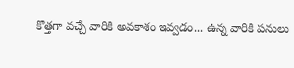కొత్తగా వచ్చే వారికి అవకాశం ఇవ్వడం... ఉన్న వారికి పనులు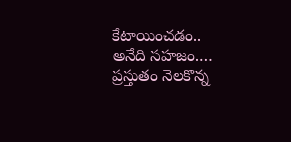కేటాయించడం.. అనేది సహజం.…
ప్రస్తుతం నెలకొన్న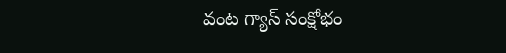వంట గ్యాస్ సంక్షోభం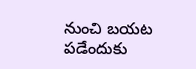నుంచి బయట పడేందుకు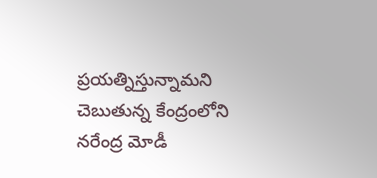ప్రయత్నిస్తున్నామని చెబుతున్న కేంద్రంలోని నరేంద్ర మోడీ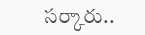సర్కారు..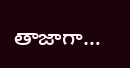తాజాగా…